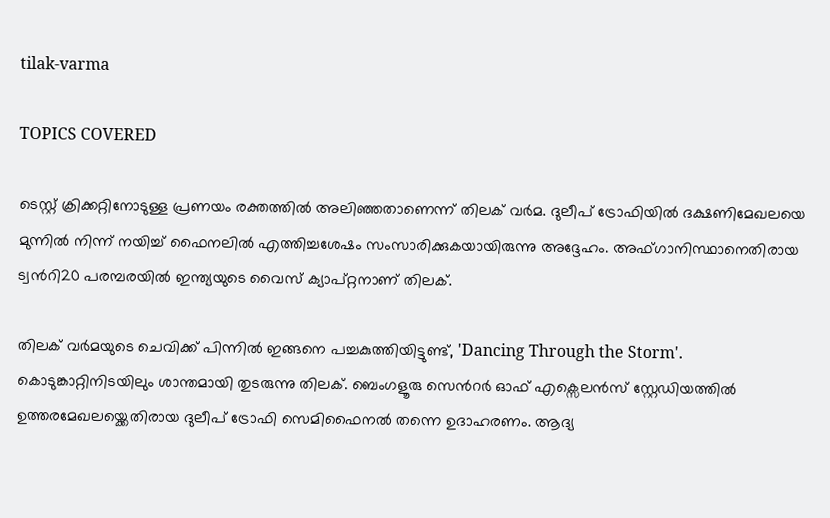tilak-varma

TOPICS COVERED

ടെസ്റ്റ് ക്രിക്കറ്റിനോടുള്ള പ്രണയം രക്തത്തിൽ അലിഞ്ഞതാണെന്ന് തിലക് വര്‍മ. ദുലീപ് ട്രോഫിയില്‍ ദക്ഷണിമേഖലയെ മുന്നില്‍ നിന്ന് നയിച്ച് ഫൈനലില്‍ എത്തിച്ചശേഷം സംസാരിക്കുകയായിരുന്നു അദ്ദേഹം. അഫ്ഗാനിസ്ഥാനെതിരായ ട്വന്‍റി20 പരമ്പരയില്‍ ഇന്ത്യയുടെ വൈസ് ക്യാപ്റ്റനാണ് തിലക്.

തിലക് വർമയുടെ ചെവിക്ക് പിന്നിൽ ഇങ്ങനെ പച്ചകുത്തിയിട്ടുണ്ട്, 'Dancing Through the Storm'. കൊടുങ്കാറ്റിനിടയിലും ശാന്തമായി തുടരുന്നു തിലക്. ബെംഗളൂരു സെന്‍റര്‍ ഓഫ് എക്സെലന്‍സ് സ്റ്റേഡിയത്തില്‍ ഉത്തരമേഖലയ്ക്കെതിരായ ദുലീപ് ട്രോഫി സെമിഫൈനല്‍ തന്നെ ഉദാഹരണം. ആദ്യ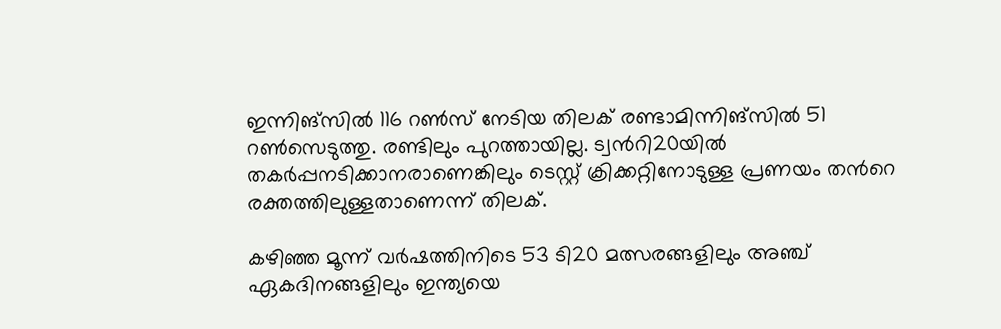ഇന്നിങ്സില്‍ 116 റണ്‍സ് നേടിയ തിലക് രണ്ടാമിന്നിങ്സില്‍ 51 റണ്‍സെടുത്തു. രണ്ടിലും പുറത്തായില്ല. ട്വന്‍റി20യില്‍ തകര്‍പ്പനടിക്കാനരാണെങ്കിലും ടെസ്റ്റ് ക്രിക്കറ്റിനോടുള്ള പ്രണയം തന്‍റെ രക്തത്തിലുള്ളതാണെന്ന് തിലക്.

കഴിഞ്ഞ മൂന്ന് വർഷത്തിനിടെ 53 ടി20 മത്സരങ്ങളിലും അഞ്ച് ഏകദിനങ്ങളിലും ഇന്ത്യയെ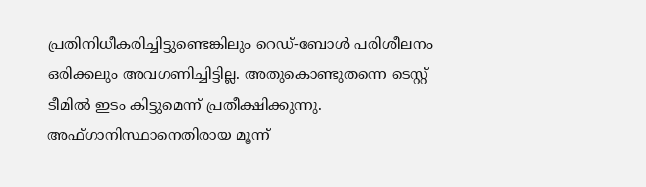പ്രതിനിധീകരിച്ചിട്ടുണ്ടെങ്കിലും റെഡ്-ബോൾ പരിശീലനം ഒരിക്കലും അവഗണിച്ചിട്ടില്ല. അതുകൊണ്ടുതന്നെ ടെസ്റ്റ് ടീമില്‍ ഇടം കിട്ടുമെന്ന് പ്രതീക്ഷിക്കുന്നു. അഫ്ഗാനിസ്ഥാനെതിരായ മൂന്ന്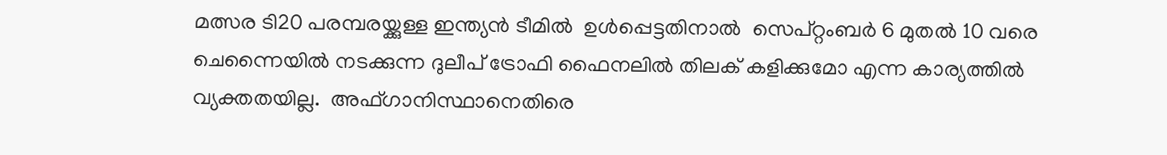മത്സര ടി20 പരമ്പരയ്ക്കുള്ള ഇന്ത്യൻ ടീമിൽ  ഉള്‍പ്പെട്ടതിനാല്‍  സെപ്റ്റംബർ 6 മുതൽ 10 വരെ ചെന്നൈയിൽ നടക്കുന്ന ദുലീപ് ട്രോഫി ഫൈനലിൽ തിലക് കളിക്കുമോ എന്ന കാര്യത്തിൽ  വ്യക്തതയില്ല.  അഫ്ഗാനിസ്ഥാനെതിരെ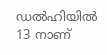ഡല്‍ഹിയില്‍ 13 നാണ്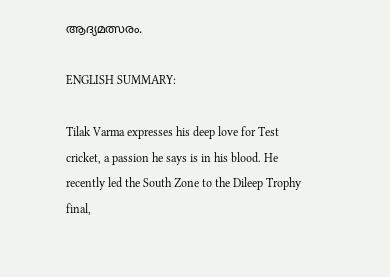ആദ്യമത്സരം.

ENGLISH SUMMARY:

Tilak Varma expresses his deep love for Test cricket, a passion he says is in his blood. He recently led the South Zone to the Dileep Trophy final,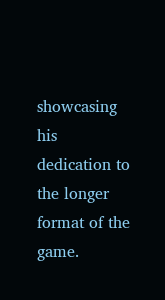showcasing his dedication to the longer format of the game.